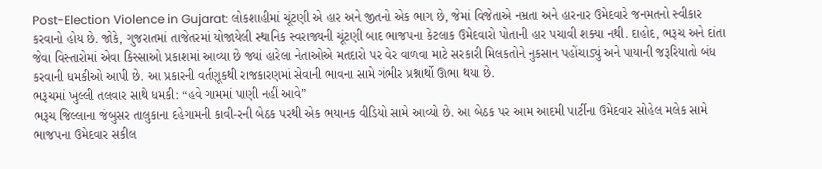Post-Election Violence in Gujarat: લોકશાહીમાં ચૂંટણી એ હાર અને જીતનો એક ભાગ છે, જેમાં વિજેતાએ નમ્રતા અને હારનાર ઉમેદવારે જનમતનો સ્વીકાર કરવાનો હોય છે. જોકે, ગુજરાતમાં તાજેતરમાં યોજાયેલી સ્થાનિક સ્વરાજ્યની ચૂંટણી બાદ ભાજપના કેટલાક ઉમેદવારો પોતાની હાર પચાવી શક્યા નથી. દાહોદ, ભરૂચ અને દાંતા જેવા વિસ્તારોમાં એવા કિસ્સાઓ પ્રકાશમાં આવ્યા છે જ્યાં હારેલા નેતાઓએ મતદારો પર વેર વાળવા માટે સરકારી મિલકતોને નુકસાન પહોંચાડ્યું અને પાયાની જરૂરિયાતો બંધ કરવાની ધમકીઓ આપી છે. આ પ્રકારની વર્તણૂકથી રાજકારણમાં સેવાની ભાવના સામે ગંભીર પ્રશ્નાર્થો ઊભા થયા છે.
ભરૂચમાં ખુલ્લી તલવાર સાથે ધમકી: “હવે ગામમાં પાણી નહીં આવે”
ભરૂચ જિલ્લાના જંબુસર તાલુકાના દહેગામની કાવી-રની બેઠક પરથી એક ભયાનક વીડિયો સામે આવ્યો છે. આ બેઠક પર આમ આદમી પાર્ટીના ઉમેદવાર સોહેલ મલેક સામે ભાજપના ઉમેદવાર સકીલ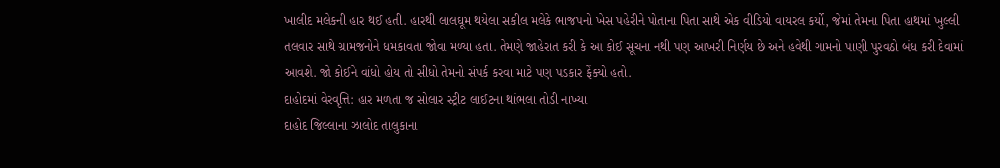ખાલીદ મલેકની હાર થઈ હતી. હારથી લાલઘૂમ થયેલા સકીલ મલેકે ભાજપનો ખેસ પહેરીને પોતાના પિતા સાથે એક વીડિયો વાયરલ કર્યો, જેમાં તેમના પિતા હાથમાં ખુલ્લી તલવાર સાથે ગ્રામજનોને ધમકાવતા જોવા મળ્યા હતા. તેમણે જાહેરાત કરી કે આ કોઈ સૂચના નથી પણ આખરી નિર્ણય છે અને હવેથી ગામનો પાણી પુરવઠો બંધ કરી દેવામાં આવશે. જો કોઈને વાંધો હોય તો સીધો તેમનો સંપર્ક કરવા માટે પણ પડકાર ફેંક્યો હતો.
દાહોદમાં વેરવૃત્તિ: હાર મળતા જ સોલાર સ્ટ્રીટ લાઈટના થાંભલા તોડી નાખ્યા
દાહોદ જિલ્લાના ઝાલોદ તાલુકાના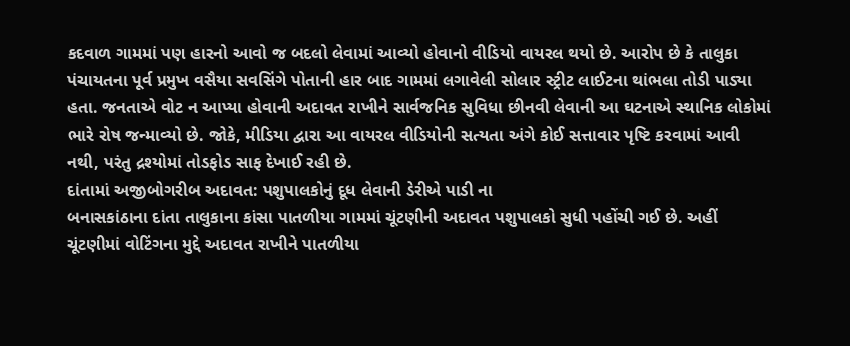કદવાળ ગામમાં પણ હારનો આવો જ બદલો લેવામાં આવ્યો હોવાનો વીડિયો વાયરલ થયો છે. આરોપ છે કે તાલુકા પંચાયતના પૂર્વ પ્રમુખ વસૈયા સવસિંગે પોતાની હાર બાદ ગામમાં લગાવેલી સોલાર સ્ટ્રીટ લાઈટના થાંભલા તોડી પાડ્યા હતા. જનતાએ વોટ ન આપ્યા હોવાની અદાવત રાખીને સાર્વજનિક સુવિધા છીનવી લેવાની આ ઘટનાએ સ્થાનિક લોકોમાં ભારે રોષ જન્માવ્યો છે. જોકે, મીડિયા દ્વારા આ વાયરલ વીડિયોની સત્યતા અંગે કોઈ સત્તાવાર પૃષ્ટિ કરવામાં આવી નથી, પરંતુ દ્રશ્યોમાં તોડફોડ સાફ દેખાઈ રહી છે.
દાંતામાં અજીબોગરીબ અદાવત: પશુપાલકોનું દૂધ લેવાની ડેરીએ પાડી ના
બનાસકાંઠાના દાંતા તાલુકાના કાંસા પાતળીયા ગામમાં ચૂંટણીની અદાવત પશુપાલકો સુધી પહોંચી ગઈ છે. અહીં ચૂંટણીમાં વોટિંગના મુદ્દે અદાવત રાખીને પાતળીયા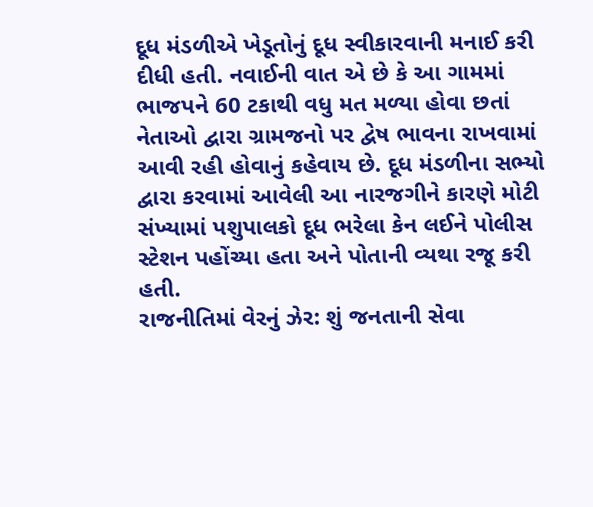દૂધ મંડળીએ ખેડૂતોનું દૂધ સ્વીકારવાની મનાઈ કરી દીધી હતી. નવાઈની વાત એ છે કે આ ગામમાં ભાજપને 60 ટકાથી વધુ મત મળ્યા હોવા છતાં નેતાઓ દ્વારા ગ્રામજનો પર દ્વેષ ભાવના રાખવામાં આવી રહી હોવાનું કહેવાય છે. દૂધ મંડળીના સભ્યો દ્વારા કરવામાં આવેલી આ નારજગીને કારણે મોટી સંખ્યામાં પશુપાલકો દૂધ ભરેલા કેન લઈને પોલીસ સ્ટેશન પહોંચ્યા હતા અને પોતાની વ્યથા રજૂ કરી હતી.
રાજનીતિમાં વેરનું ઝેર: શું જનતાની સેવા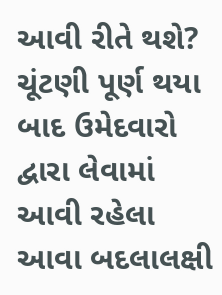આવી રીતે થશે?
ચૂંટણી પૂર્ણ થયા બાદ ઉમેદવારો દ્વારા લેવામાં આવી રહેલા આવા બદલાલક્ષી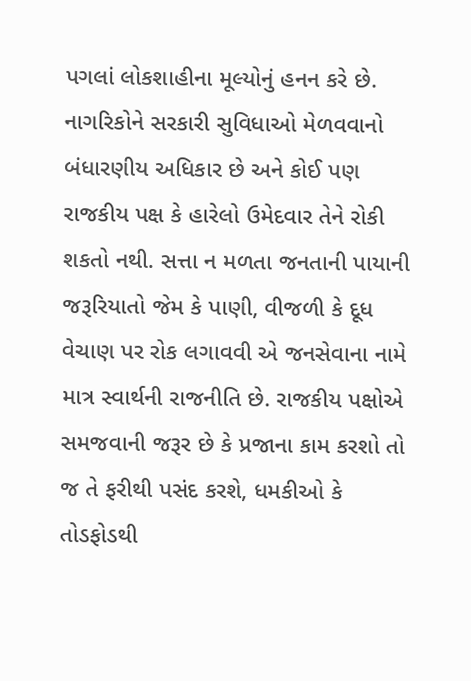પગલાં લોકશાહીના મૂલ્યોનું હનન કરે છે. નાગરિકોને સરકારી સુવિધાઓ મેળવવાનો બંધારણીય અધિકાર છે અને કોઈ પણ રાજકીય પક્ષ કે હારેલો ઉમેદવાર તેને રોકી શકતો નથી. સત્તા ન મળતા જનતાની પાયાની જરૂરિયાતો જેમ કે પાણી, વીજળી કે દૂધ વેચાણ પર રોક લગાવવી એ જનસેવાના નામે માત્ર સ્વાર્થની રાજનીતિ છે. રાજકીય પક્ષોએ સમજવાની જરૂર છે કે પ્રજાના કામ કરશો તો જ તે ફરીથી પસંદ કરશે, ધમકીઓ કે તોડફોડથી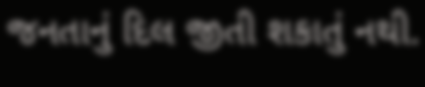જનતાનું દિલ જીતી શકાતું નથી.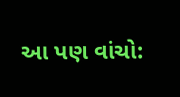આ પણ વાંચો: